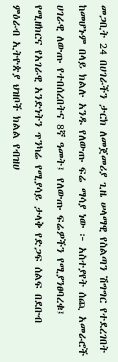መጋቢት 24 በሀገራችን ታርክ ለመጀመሪያ ጊዜ ሠላማዊ የስልጣን ሽግግር የተደረገበት ከመሆኑም በላይ ክልሉ አንዱ የለውጡ ፍሬ ማሳያ ነው ፦ አስተያየት ሰጪ አመራሮች
ሀገራዊ ለውጡ የተበሰረበትና 8ኛ ዓመት፤ የለውጡ ፍሬዎችን የሚያንፀባረቁ፤ የሚዘክርና የአገራዊ አንድነትን ጥንካሬ የሚያሳይ ታላቅ የድጋፍ ሰልፍ በደቡብ ምዕራብ ኢትዮጵያ ህዝቦች ክልል የብዝሀ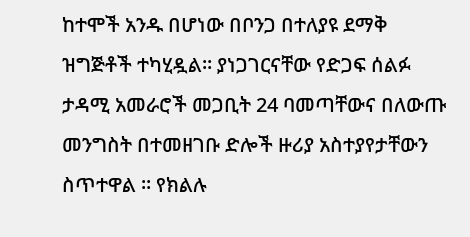ከተሞች አንዱ በሆነው በቦንጋ በተለያዩ ደማቅ ዝግጅቶች ተካሂዷል። ያነጋገርናቸው የድጋፍ ሰልፉ ታዳሚ አመራሮች መጋቢት 24 ባመጣቸውና በለውጡ መንግስት በተመዘገቡ ድሎች ዙሪያ አስተያየታቸውን ስጥተዋል ። የክልሉ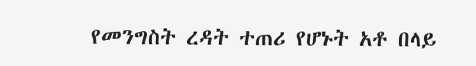የመንግስት ረዳት ተጠሪ የሆኑት አቶ በላይ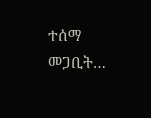ተሰማ መጋቢት…